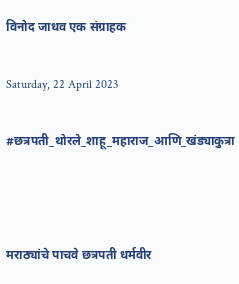विनोद जाधव एक संग्राहक

Saturday, 22 April 2023

#छत्रपती_थोरले_शाहू_महाराज_आणि_खंड्याकुत्रा



मराठ्यांचे पाचवे छत्रपती धर्मवीर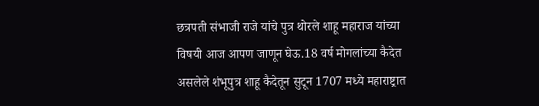छत्रपती संभाजी राजे यांचे पुत्र थोरले शाहू महाराज यांच्या विषयी आज आपण जाणून घेऊ.18 वर्ष मोगलांच्या कैदेत असलेले शंभूपुत्र शाहू कैदेतून सुटून 1707 मध्ये महाराष्ट्रात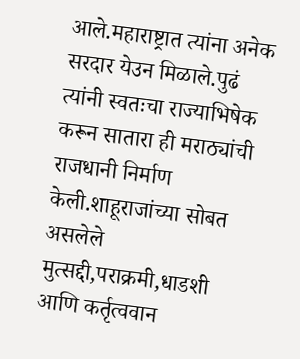आले.महाराष्ट्रात त्यांना अनेक सरदार येउन मिळाले.पुढं त्यांनी स्वतःचा राज्याभिषेक करून सातारा ही मराठ्यांची राजधानी निर्माण केली.शाहूराजांच्या सोबत असलेले मुत्सद्दी,पराक्रमी,धाडशी आणि कर्तृत्ववान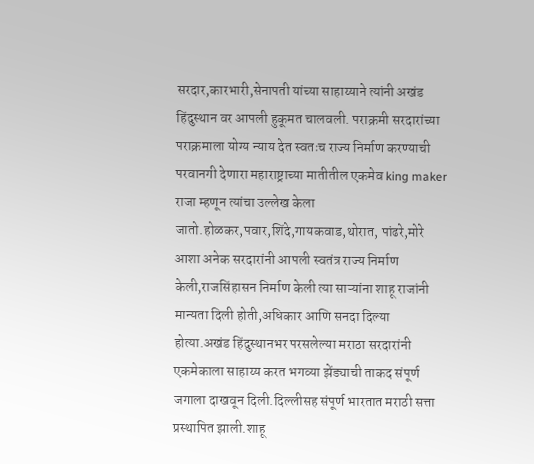सरदार,कारभारी,सेनापती यांच्या साहाय्याने त्यांनी अखंड हिंदुस्थान वर आपली हुकूमत चालवली. पराक्रमी सरदारांच्या पराक्रमाला योग्य न्याय देत स्वतःच राज्य निर्माण करण्याची परवानगी देणारा महाराष्ट्राच्या मातीतील एकमेव king maker राजा म्हणून त्यांचा उल्लेख केला जातो.होळकर,पवार,शिंदे,गायकवाड,थोरात, पांढरे,मोरे आशा अनेक सरदारांनी आपली स्वतंत्र राज्य निर्माण केली,राजसिंहासन निर्माण केली त्या साऱ्यांना शाहू राजांनी मान्यता दिली होती,अधिकार आणि सनदा दिल्या होत्या.अखंड हिंदुस्थानभर परसलेल्या मराठा सरदारांनी एकमेकाला साहाय्य करत भगव्या झेंड्याची ताकद संपूर्ण जगाला दाखवून दिली.दिल्लीसह संपूर्ण भारतात मराठी सत्ता प्रस्थापित झाली.शाहू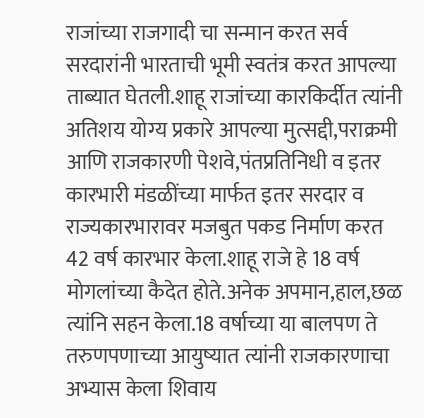राजांच्या राजगादी चा सन्मान करत सर्व सरदारांनी भारताची भूमी स्वतंत्र करत आपल्या ताब्यात घेतली.शाहू राजांच्या कारकिर्दीत त्यांनी अतिशय योग्य प्रकारे आपल्या मुत्सद्दी,पराक्रमी आणि राजकारणी पेशवे,पंतप्रतिनिधी व इतर कारभारी मंडळींच्या मार्फत इतर सरदार व राज्यकारभारावर मजबुत पकड निर्माण करत 42 वर्ष कारभार केला.शाहू राजे हे 18 वर्ष मोगलांच्या कैदेत होते.अनेक अपमान,हाल,छळ त्यांनि सहन केला.18 वर्षाच्या या बालपण ते तरुणपणाच्या आयुष्यात त्यांनी राजकारणाचा अभ्यास केला शिवाय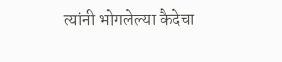त्यांनी भोगलेल्या कैदेचा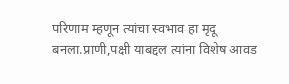परिणाम म्हणून त्यांचा स्वभाव हा मृदू बनला.प्राणी,पक्षी याबद्दल त्यांना विशेष आवड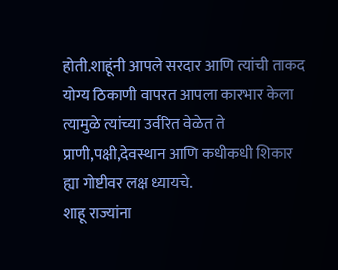होती.शाहूंनी आपले सरदार आणि त्यांची ताकद योग्य ठिकाणी वापरत आपला कारभार केला त्यामुळे त्यांच्या उर्वरित वेळेत ते प्राणी,पक्षी,देवस्थान आणि कधीकधी शिकार ह्या गोष्टीवर लक्ष ध्यायचे.
शाहू राज्यांना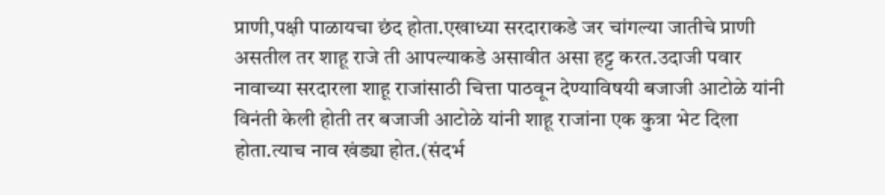प्राणी,पक्षी पाळायचा छंद होता.एखाध्या सरदाराकडे जर चांगल्या जातीचे प्राणी असतील तर शाहू राजे ती आपल्याकडे असावीत असा हट्ट करत.उदाजी पवार नावाच्या सरदारला शाहू राजांसाठी चित्ता पाठवून देण्याविषयी बजाजी आटोळे यांनी विनंती केली होती तर बजाजी आटोळे यांनी शाहू राजांना एक कुत्रा भेट दिला होता.त्याच नाव खंड्या होत.(संदर्भ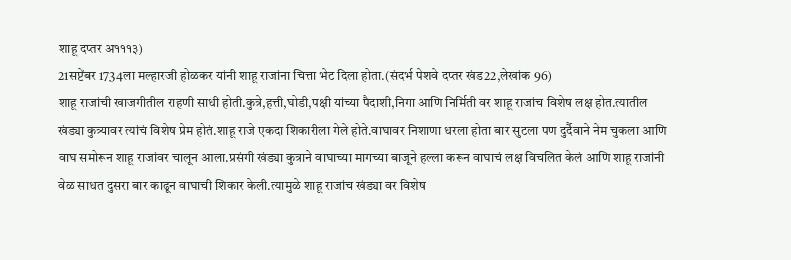शाहू दप्तर अ१११३)
21सप्टेंबर 1734ला मल्हारजी होळकर यांनी शाहू राजांना चित्ता भेट दिला होता.(संदर्भ पेशवे दप्तर खंड22,लेखांक 96)
शाहू राजांची खाजगीतील राहणी साधी होती.कुत्रे,हत्ती,घोडी,पक्षी यांच्या पैदाशी,निगा आणि निर्मिती वर शाहू राजांच विशेष लक्ष होत.त्यातील खंड्या कुत्र्यावर त्यांचं विशेष प्रेम होतं.शाहू राजे एकदा शिकारीला गेले होते.वाघावर निशाणा धरला होता बार सुटला पण दुर्दैवाने नेम चुकला आणि वाघ समोरून शाहू राजांवर चालून आला.प्रसंगी खंड्या कुत्राने वाघाच्या मागच्या बाजूने हल्ला करून वाघाचं लक्ष विचलित केलं आणि शाहू राजांनी वेळ साधत दुसरा बार काढून वाघाची शिकार केली.त्यामुळे शाहू राजांच खंड्या वर विशेष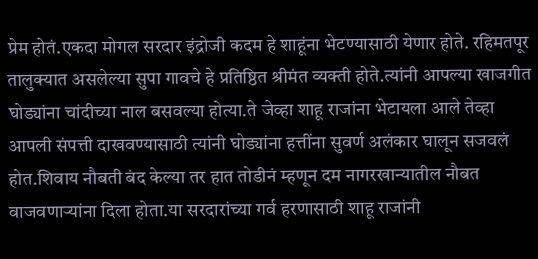प्रेम होतं.एकदा मोगल सरदार इंद्रोजी कदम हे शाहूंना भेटण्यासाठी येणार होते. रहिमतपूर तालुक्यात असलेल्या सुपा गावचे हे प्रतिष्ठित श्रीमंत व्यक्ती होते.त्यांनी आपल्या खाजगीत घोड्यांना चांदीच्या नाल बसवल्या होत्या.ते जेव्हा शाहू राजांना भेटायला आले तेव्हा आपली संपत्ती दाखवण्यासाठी त्यांनी घोड्यांना हत्तींना सुवर्ण अलंकार घालून सजवलं होत.शिवाय नौबती बंद केल्या तर हात तोडीनं म्हणून दम नागरखान्यातील नौबत वाजवणाऱ्यांना दिला होता.या सरदारांच्या गर्व हरणासाठी शाहू राजांनी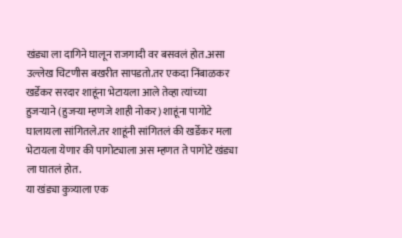खंड्या ला दागिने घालून राजगादी वर बसवलं होत.असा उल्लेख चिटणीस बखरीत सापडतो.तर एकदा निंबाळकर खर्डेकर सरदार शाहूंना भेटायला आले तेव्हा त्यांच्या हुजऱ्याने (हुजऱ्या म्हणजे शाही नोकर) शाहूंना पागोटे घालायला सांगितले.तर शाहूंनी सांगितलं की खर्डेकर मला भेटायला येणार की पागोट्याला अस म्हणत ते पागोटे खंड्या ला घातलं होत.
या खंड्या कुत्र्याला एक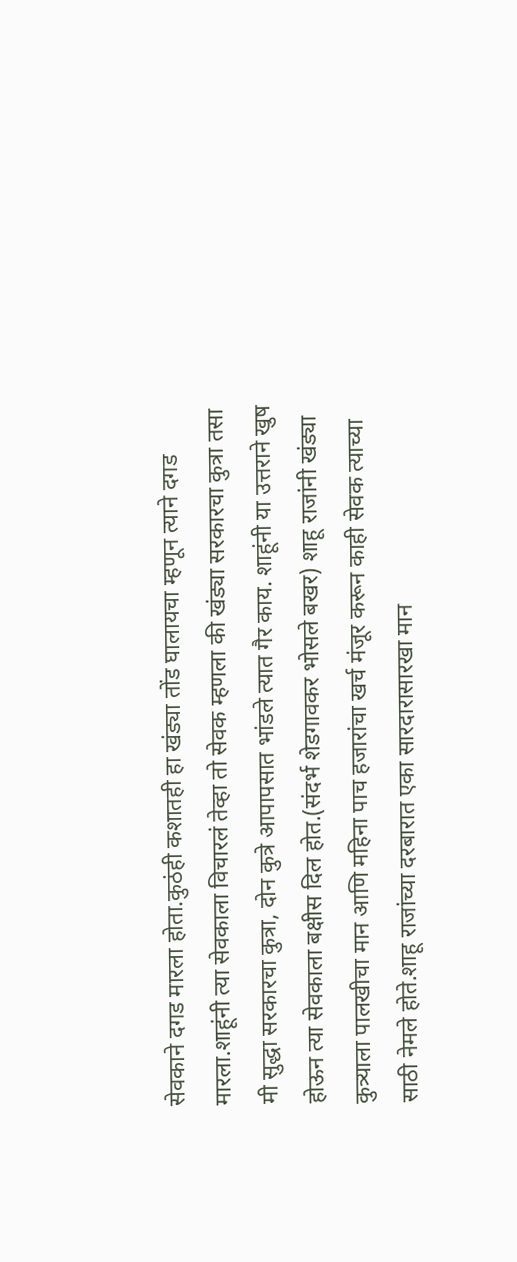सेवकाने दगड मारला होता.कुठंही कशातही हा खंड्या तोंड घालायचा म्हणून त्याने दगड मारला.शाहूंनी त्या सेवकाला विचारलं तेव्हा तो सेवक म्हणला की खंड्या सरकारचा कुत्रा तसा मी सुद्धा सरकारचा कुत्रा, दोन कुत्रे आपापसात भांडले त्यात गैर काय. शाहूंनी या उत्तराने खुष होऊन त्या सेवकाला बक्षीस दिल होत.(संदर्भ शेडगावकर भोसले बखर) शाहू राजांनी खंड्या कुत्र्याला पालखीचा मान आणि महिना पाच हजारांचा खर्च मंजूर करून काही सेवक त्याच्या साठी नेमले होते.शाहू राजांच्या दरबारात एका सारदारासारखा मान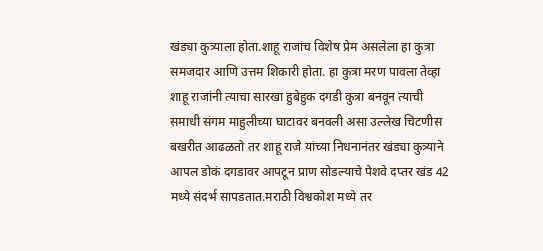खंड्या कुत्र्याला होता.शाहू राजांच विशेष प्रेम असलेला हा कुत्रा समजदार आणि उत्तम शिकारी होता. हा कुत्रा मरण पावला तेव्हा शाहू राजांनी त्याचा सारखा हुबेहुक दगडी कुत्रा बनवून त्याची समाधी संगम माहुलीच्या घाटावर बनवली असा उल्लेख चिटणीस बखरीत आढळतो तर शाहू राजे यांच्या निधनानंतर खंड्या कुत्र्याने आपल डोकं दगडावर आपटून प्राण सोडल्याचे पेशवे दप्तर खंड 42 मध्ये संदर्भ सापडतात.मराठी विश्वकोश मध्ये तर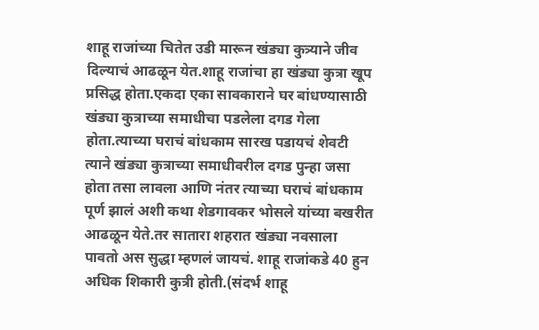शाहू राजांच्या चितेत उडी मारून खंड्या कुत्र्याने जीव दिल्याचं आढळून येत.शाहू राजांचा हा खंड्या कुत्रा खूप प्रसिद्ध होता.एकदा एका सावकाराने घर बांधण्यासाठी खंड्या कुत्राच्या समाधीचा पडलेला दगड गेला होता.त्याच्या घराचं बांधकाम सारख पडायचं शेवटी त्याने खंड्या कुत्राच्या समाधीवरील दगड पुन्हा जसा होता तसा लावला आणि नंतर त्याच्या घराचं बांधकाम पूर्ण झालं अशी कथा शेडगावकर भोसले यांच्या बखरीत आढळून येते.तर सातारा शहरात खंड्या नवसाला पावतो अस सुद्धा म्हणलं जायचं. शाहू राजांकडे 40 हुन अधिक शिकारी कुत्री होती.(संदर्भ शाहू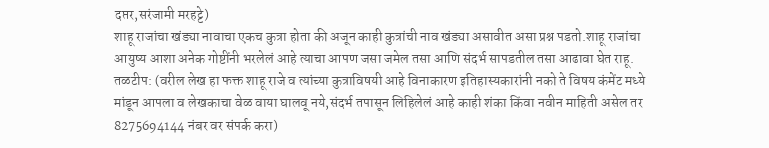दप्तर,सरंजामी मरहट्टे)
शाहू राजांचा खंड्या नावाचा एकच कुत्रा होता की अजून काही कुत्रांची नाव खंड्या असावीत असा प्रश्न पडतो.शाहू राजांचा आयुष्य आशा अनेक गोष्टींनी भरलेलं आहे त्याचा आपण जसा जमेल तसा आणि संदर्भ सापडतील तसा आढावा घेत राहू.
तळटीप: (वरील लेख हा फक्त शाहू राजे व त्यांच्या कुत्राविषयी आहे विनाकारण इतिहास्यकारांनी नको ते विषय कंमेंट मध्ये मांडून आपला व लेखकाचा वेळ वाया घालवू नये,संदर्भ तपासून लिहिलेलं आहे काही शंका किंवा नवीन माहिती असेल तर 8275694144 नंबर वर संपर्क करा)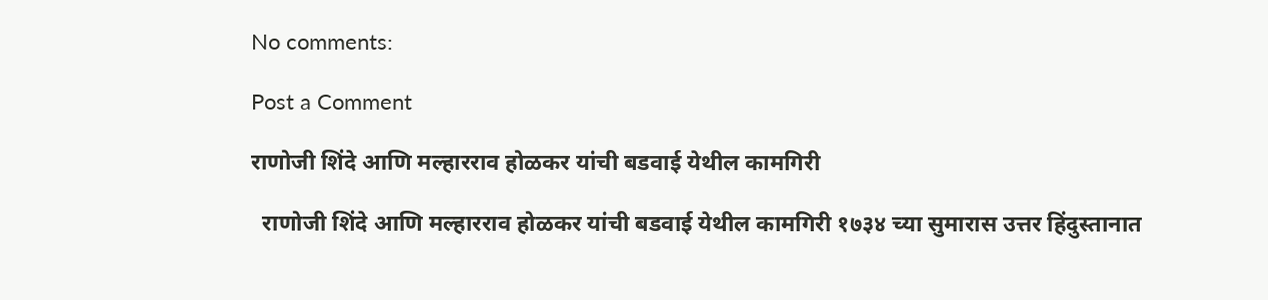No comments:

Post a Comment

राणोजी शिंदे आणि मल्हारराव होळकर यांची बडवाई येथील कामगिरी

  राणोजी शिंदे आणि मल्हारराव होळकर यांची बडवाई येथील कामगिरी १७३४ च्या सुमारास उत्तर हिंदुस्तानात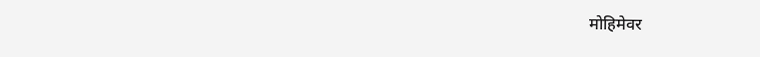मोहिमेवर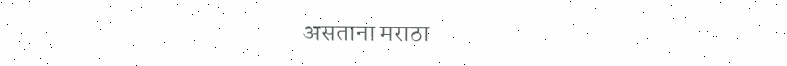असताना मराठा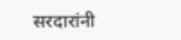सरदारांनी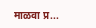माळवा प्र...